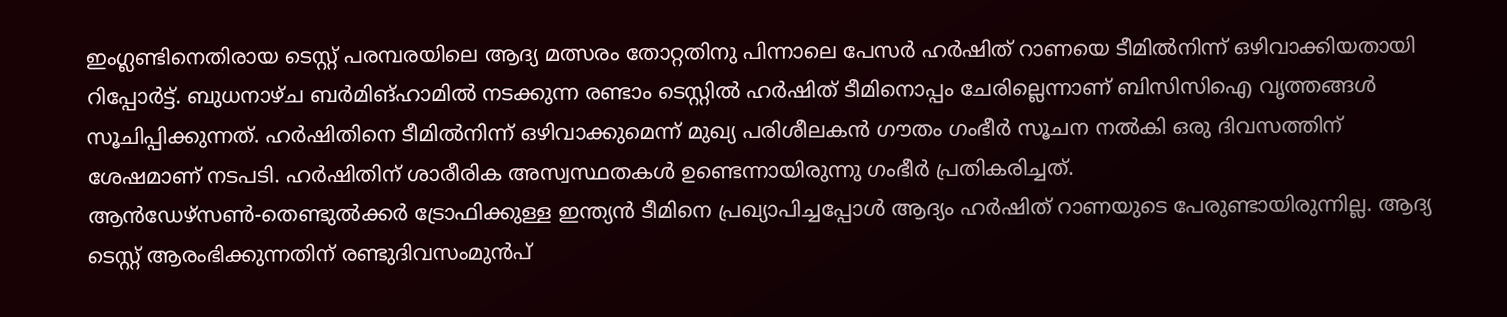ഇംഗ്ലണ്ടിനെതിരായ ടെസ്റ്റ് പരമ്പരയിലെ ആദ്യ മത്സരം തോറ്റതിനു പിന്നാലെ പേസർ ഹർഷിത് റാണയെ ടീമിൽനിന്ന് ഒഴിവാക്കിയതായി റിപ്പോർട്ട്. ബുധനാഴ്ച ബർമിങ്ഹാമിൽ നടക്കുന്ന രണ്ടാം ടെസ്റ്റിൽ ഹർഷിത് ടീമിനൊപ്പം ചേരില്ലെന്നാണ് ബിസിസിഐ വൃത്തങ്ങൾ സൂചിപ്പിക്കുന്നത്. ഹർഷിതിനെ ടീമിൽനിന്ന് ഒഴിവാക്കുമെന്ന് മുഖ്യ പരിശീലകൻ ഗൗതം ഗംഭീർ സൂചന നൽകി ഒരു ദിവസത്തിന് ശേഷമാണ് നടപടി. ഹർഷിതിന് ശാരീരിക അസ്വസ്ഥതകൾ ഉണ്ടെന്നായിരുന്നു ഗംഭീർ പ്രതികരിച്ചത്.
ആൻഡേഴ്സൺ-തെണ്ടുൽക്കർ ട്രോഫിക്കുള്ള ഇന്ത്യൻ ടീമിനെ പ്രഖ്യാപിച്ചപ്പോൾ ആദ്യം ഹർഷിത് റാണയുടെ പേരുണ്ടായിരുന്നില്ല. ആദ്യ ടെസ്റ്റ് ആരംഭിക്കുന്നതിന് രണ്ടുദിവസംമുൻപ്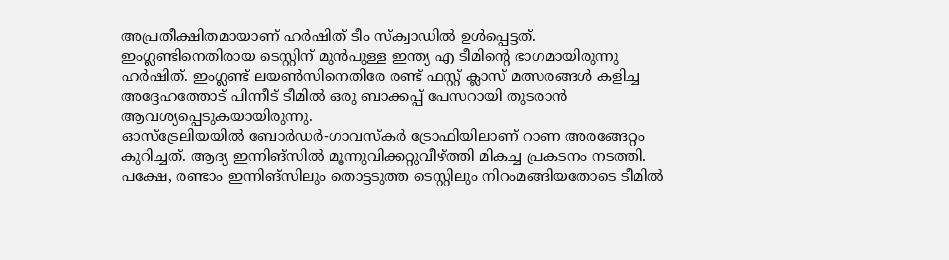അപ്രതീക്ഷിതമായാണ് ഹർഷിത് ടീം സ്ക്വാഡിൽ ഉൾപ്പെട്ടത്. ഇംഗ്ലണ്ടിനെതിരായ ടെസ്റ്റിന് മുൻപുള്ള ഇന്ത്യ എ ടീമിന്റെ ഭാഗമായിരുന്നു ഹർഷിത്. ഇംഗ്ലണ്ട് ലയൺസിനെതിരേ രണ്ട് ഫസ്റ്റ് ക്ലാസ് മത്സരങ്ങൾ കളിച്ച അദ്ദേഹത്തോട് പിന്നീട് ടീമിൽ ഒരു ബാക്കപ്പ് പേസറായി തുടരാൻ ആവശ്യപ്പെടുകയായിരുന്നു.
ഓസ്ട്രേലിയയിൽ ബോർഡർ-ഗാവസ്കർ ട്രോഫിയിലാണ് റാണ അരങ്ങേറ്റം കുറിച്ചത്. ആദ്യ ഇന്നിങ്സിൽ മൂന്നുവിക്കറ്റുവീഴ്ത്തി മികച്ച പ്രകടനം നടത്തി. പക്ഷേ, രണ്ടാം ഇന്നിങ്സിലും തൊട്ടടുത്ത ടെസ്റ്റിലും നിറംമങ്ങിയതോടെ ടീമിൽ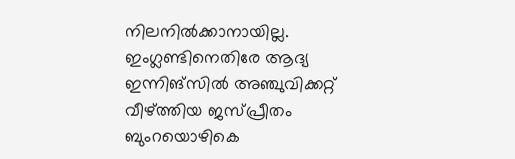നിലനിൽക്കാനായില്ല. ഇംഗ്ലണ്ടിനെതിരേ ആദ്യ ഇന്നിങ്സിൽ അഞ്ചുവിക്കറ്റ് വീഴ്ത്തിയ ജസ്പ്രീതം ബുംറയൊഴികെ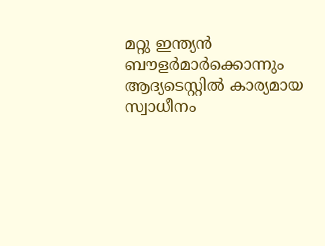മറ്റു ഇന്ത്യൻ ബൗളർമാർക്കൊന്നും ആദ്യടെസ്റ്റിൽ കാര്യമായ സ്വാധീനം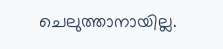ചെലുത്താനായില്ല.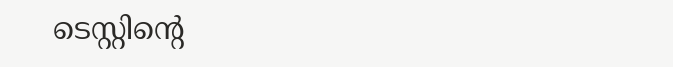ടെസ്റ്റിന്റെ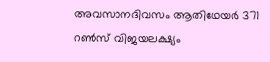അവസാനദിവസം ആതിഥേയർ 371 റൺസ് വിജയലക്ഷ്യം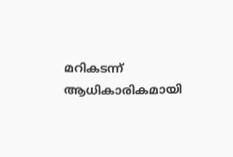മറികടന്ന് ആധികാരികമായി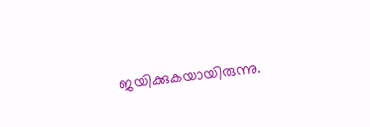ജയിക്കുകയായിരുന്നു.